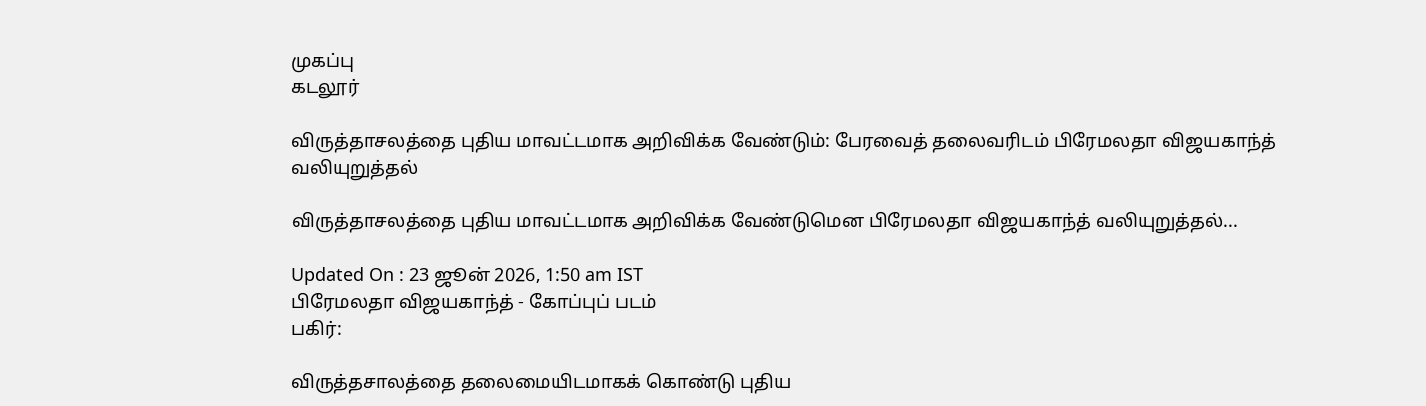முகப்பு
கடலூர்

விருத்தாசலத்தை புதிய மாவட்டமாக அறிவிக்க வேண்டும்: பேரவைத் தலைவரிடம் பிரேமலதா விஜயகாந்த் வலியுறுத்தல்

விருத்தாசலத்தை புதிய மாவட்டமாக அறிவிக்க வேண்டுமென பிரேமலதா விஜயகாந்த் வலியுறுத்தல்...

Updated On : 23 ஜூன் 2026, 1:50 am IST
பிரேமலதா விஜயகாந்த் - கோப்புப் படம்
பகிர்:

விருத்தசாலத்தை தலைமையிடமாகக் கொண்டு புதிய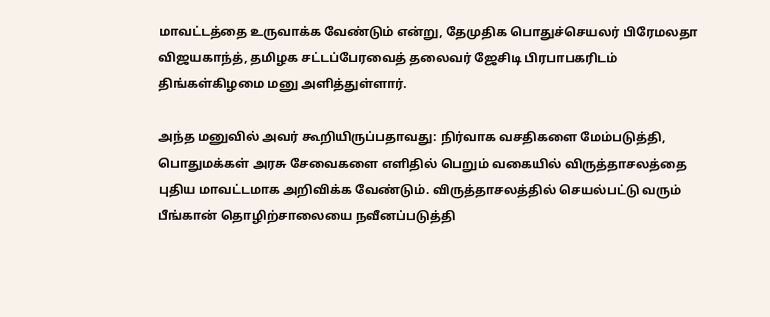மாவட்டத்தை உருவாக்க வேண்டும் என்று, தேமுதிக பொதுச்செயலர் பிரேமலதா விஜயகாந்த், தமிழக சட்டப்பேரவைத் தலைவர் ஜேசிடி பிரபாபகரிடம் திங்கள்கிழமை மனு அளித்துள்ளார்.

அந்த மனுவில் அவர் கூறியிருப்பதாவது: நிர்வாக வசதிகளை மேம்படுத்தி, பொதுமக்கள் அரசு சேவைகளை எளிதில் பெறும் வகையில் விருத்தாசலத்தை புதிய மாவட்டமாக அறிவிக்க வேண்டும். விருத்தாசலத்தில் செயல்பட்டு வரும் பீங்கான் தொழிற்சாலையை நவீனப்படுத்தி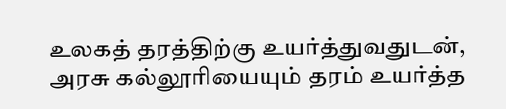உலகத் தரத்திற்கு உயர்த்துவதுடன், அரசு கல்லூரியையும் தரம் உயர்த்த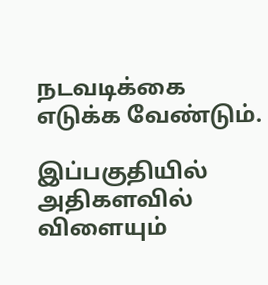நடவடிக்கை எடுக்க வேண்டும்.

இப்பகுதியில் அதிகளவில் விளையும்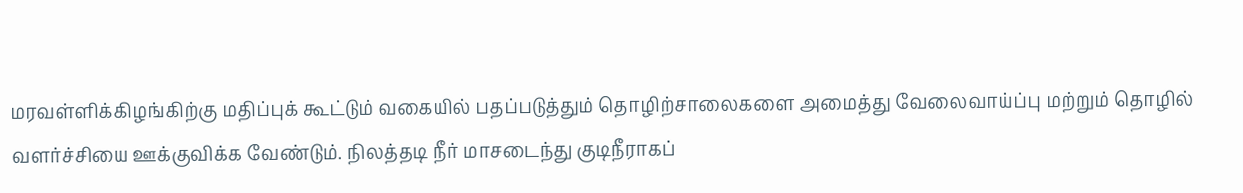மரவள்ளிக்கிழங்கிற்கு மதிப்புக் கூட்டும் வகையில் பதப்படுத்தும் தொழிற்சாலைகளை அமைத்து வேலைவாய்ப்பு மற்றும் தொழில் வளர்ச்சியை ஊக்குவிக்க வேண்டும். நிலத்தடி நீர் மாசடைந்து குடிநீராகப்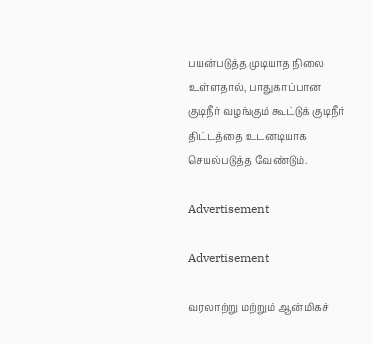பயன்படுத்த முடியாத நிலை உள்ளதால், பாதுகாப்பான குடிநீர் வழங்கும் கூட்டுக் குடிநீர் திட்டத்தை உடனடியாக செயல்படுத்த வேண்டும்.

Advertisement

Advertisement

வரலாற்று மற்றும் ஆன்மிகச்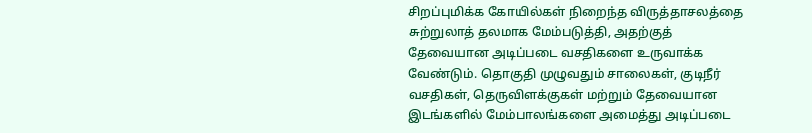சிறப்புமிக்க கோயில்கள் நிறைந்த விருத்தாசலத்தை சுற்றுலாத் தலமாக மேம்படுத்தி, அதற்குத் தேவையான அடிப்படை வசதிகளை உருவாக்க வேண்டும். தொகுதி முழுவதும் சாலைகள், குடிநீர் வசதிகள், தெருவிளக்குகள் மற்றும் தேவையான இடங்களில் மேம்பாலங்களை அமைத்து அடிப்படை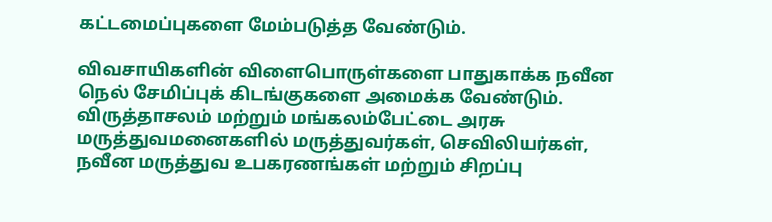கட்டமைப்புகளை மேம்படுத்த வேண்டும்.

விவசாயிகளின் விளைபொருள்களை பாதுகாக்க நவீன நெல் சேமிப்புக் கிடங்குகளை அமைக்க வேண்டும். விருத்தாசலம் மற்றும் மங்கலம்பேட்டை அரசு மருத்துவமனைகளில் மருத்துவர்கள், செவிலியர்கள், நவீன மருத்துவ உபகரணங்கள் மற்றும் சிறப்பு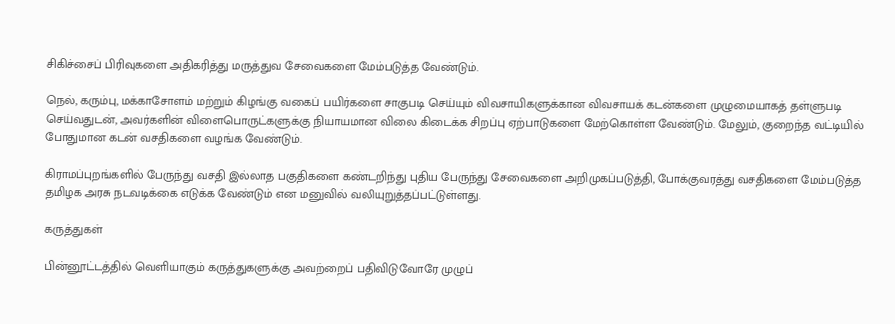சிகிச்சைப் பிரிவுகளை அதிகரித்து மருத்துவ சேவைகளை மேம்படுத்த வேண்டும்.

நெல், கரும்பு, மக்காசோளம் மற்றும் கிழங்கு வகைப் பயிர்களை சாகுபடி செய்யும் விவசாயிகளுக்கான விவசாயக் கடன்களை முழுமையாகத் தள்ளுபடி செய்வதுடன், அவர்களின் விளைபொருட்களுக்கு நியாயமான விலை கிடைக்க சிறப்பு ஏற்பாடுகளை மேற்கொள்ள வேண்டும். மேலும், குறைந்த வட்டியில் போதுமான கடன் வசதிகளை வழங்க வேண்டும்.

கிராமப்புறங்களில் பேருந்து வசதி இல்லாத பகுதிகளை கண்டறிந்து புதிய பேருந்து சேவைகளை அறிமுகப்படுத்தி, போக்குவரத்து வசதிகளை மேம்படுத்த தமிழக அரசு நடவடிக்கை எடுக்க வேண்டும் என மனுவில் வலியுறுத்தப்பட்டுள்ளது.

கருத்துகள்

பின்னூட்டத்தில் வெளியாகும் கருத்துகளுக்கு அவற்றைப் பதிவிடுவோரே முழுப்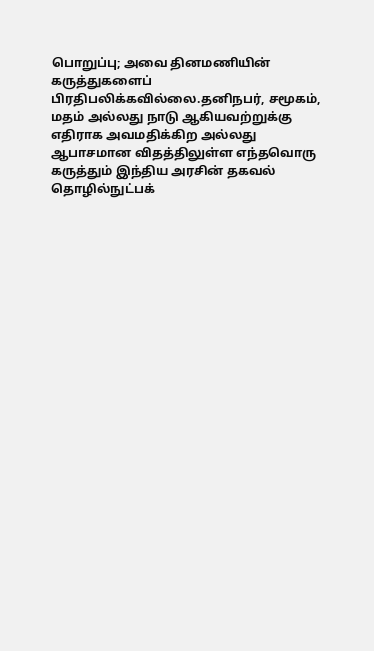பொறுப்பு; அவை தினமணியின் கருத்துகளைப் பிரதிபலிக்கவில்லை.தனிநபர், சமூகம், மதம் அல்லது நாடு ஆகியவற்றுக்கு எதிராக அவமதிக்கிற அல்லது ஆபாசமான விதத்திலுள்ள எந்தவொரு கருத்தும் இந்திய அரசின் தகவல் தொழில்நுட்பக்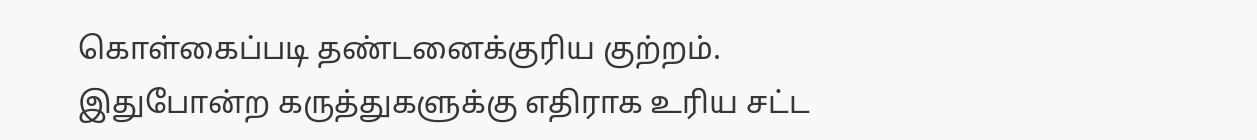கொள்கைப்படி தண்டனைக்குரிய குற்றம். இதுபோன்ற கருத்துகளுக்கு எதிராக உரிய சட்ட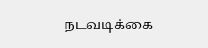நடவடிக்கை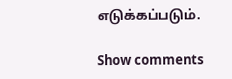எடுக்கப்படும்.

Show comments